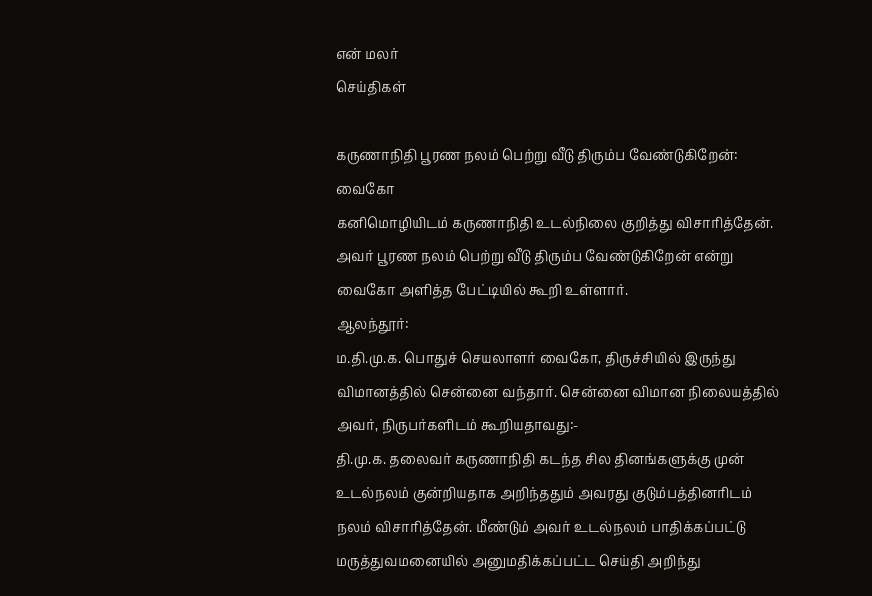என் மலர்
செய்திகள்

கருணாநிதி பூரண நலம் பெற்று வீடு திரும்ப வேண்டுகிறேன்: வைகோ
கனிமொழியிடம் கருணாநிதி உடல்நிலை குறித்து விசாரித்தேன். அவர் பூரண நலம் பெற்று வீடு திரும்ப வேண்டுகிறேன் என்று வைகோ அளித்த பேட்டியில் கூறி உள்ளார்.
ஆலந்தூர்:
ம.தி.மு.க. பொதுச் செயலாளர் வைகோ, திருச்சியில் இருந்து விமானத்தில் சென்னை வந்தார். சென்னை விமான நிலையத்தில் அவர், நிருபர்களிடம் கூறியதாவது:-
தி.மு.க. தலைவர் கருணாநிதி கடந்த சில தினங்களுக்கு முன் உடல்நலம் குன்றியதாக அறிந்ததும் அவரது குடும்பத்தினரிடம் நலம் விசாரித்தேன். மீண்டும் அவர் உடல்நலம் பாதிக்கப்பட்டு மருத்துவமனையில் அனுமதிக்கப்பட்ட செய்தி அறிந்து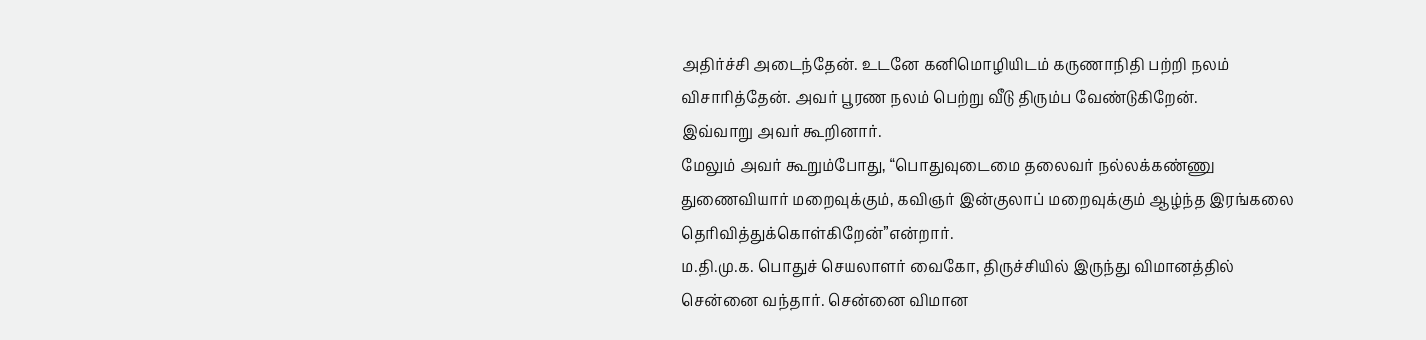அதிர்ச்சி அடைந்தேன். உடனே கனிமொழியிடம் கருணாநிதி பற்றி நலம் விசாரித்தேன். அவர் பூரண நலம் பெற்று வீடு திரும்ப வேண்டுகிறேன்.
இவ்வாறு அவர் கூறினார்.
மேலும் அவர் கூறும்போது, “பொதுவுடைமை தலைவர் நல்லக்கண்ணு துணைவியார் மறைவுக்கும், கவிஞர் இன்குலாப் மறைவுக்கும் ஆழ்ந்த இரங்கலை தெரிவித்துக்கொள்கிறேன்”என்றார்.
ம.தி.மு.க. பொதுச் செயலாளர் வைகோ, திருச்சியில் இருந்து விமானத்தில் சென்னை வந்தார். சென்னை விமான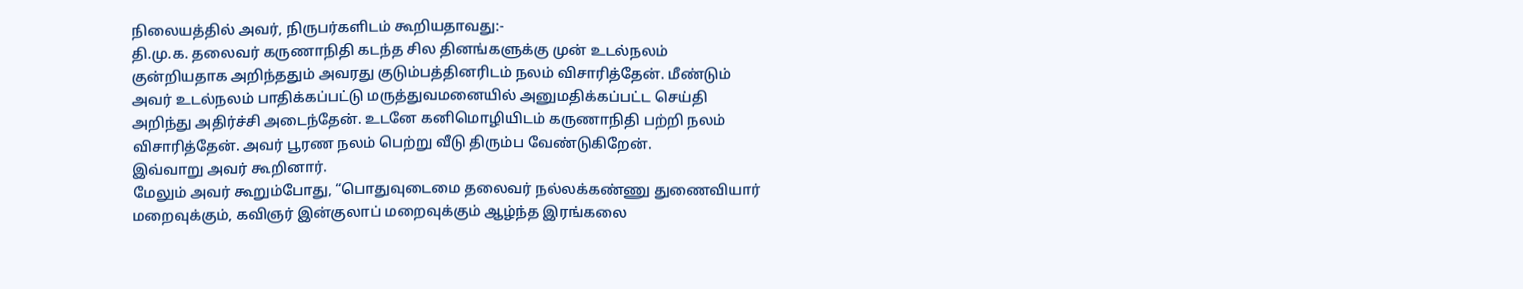நிலையத்தில் அவர், நிருபர்களிடம் கூறியதாவது:-
தி.மு.க. தலைவர் கருணாநிதி கடந்த சில தினங்களுக்கு முன் உடல்நலம் குன்றியதாக அறிந்ததும் அவரது குடும்பத்தினரிடம் நலம் விசாரித்தேன். மீண்டும் அவர் உடல்நலம் பாதிக்கப்பட்டு மருத்துவமனையில் அனுமதிக்கப்பட்ட செய்தி அறிந்து அதிர்ச்சி அடைந்தேன். உடனே கனிமொழியிடம் கருணாநிதி பற்றி நலம் விசாரித்தேன். அவர் பூரண நலம் பெற்று வீடு திரும்ப வேண்டுகிறேன்.
இவ்வாறு அவர் கூறினார்.
மேலும் அவர் கூறும்போது, “பொதுவுடைமை தலைவர் நல்லக்கண்ணு துணைவியார் மறைவுக்கும், கவிஞர் இன்குலாப் மறைவுக்கும் ஆழ்ந்த இரங்கலை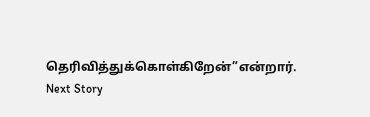தெரிவித்துக்கொள்கிறேன்”என்றார்.
Next Story